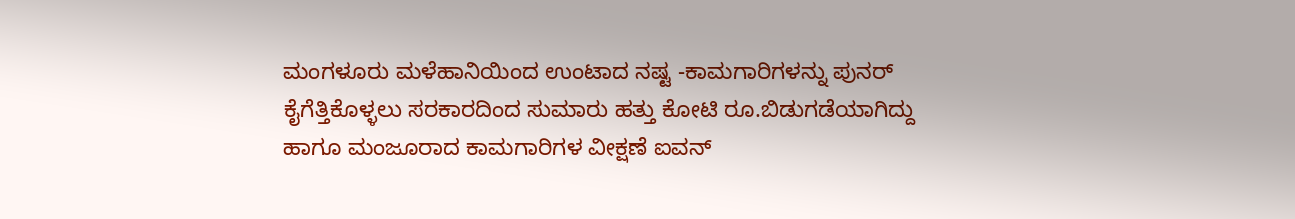ಮಂಗಳೂರು ಮಳೆಹಾನಿಯಿಂದ ಉಂಟಾದ ನಷ್ಟ -ಕಾಮಗಾರಿಗಳನ್ನು ಪುನರ್ ಕೈಗೆತ್ತಿಕೊಳ್ಳಲು ಸರಕಾರದಿಂದ ಸುಮಾರು ಹತ್ತು ಕೋಟಿ ರೂ.ಬಿಡುಗಡೆಯಾಗಿದ್ದು  ಹಾಗೂ ಮಂಜೂರಾದ ಕಾಮಗಾರಿಗಳ ವೀಕ್ಷಣೆ ಐವನ್‌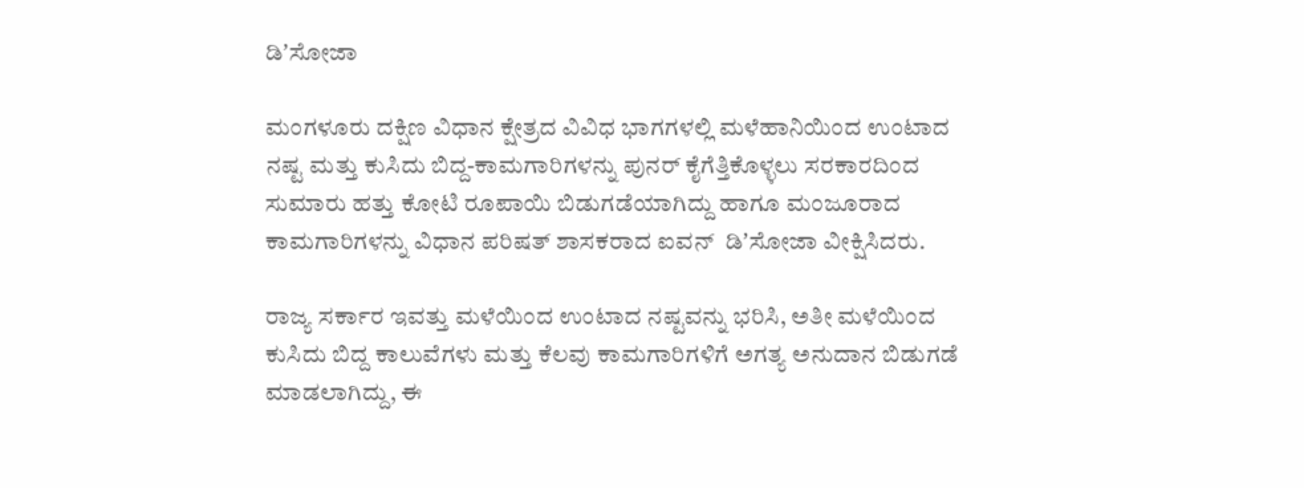ಡಿʼಸೋಜಾ

ಮಂಗಳೂರು ದಕ್ಷಿಣ ವಿಧಾನ ಕ್ಷೇತ್ರದ ವಿವಿಧ ಭಾಗಗಳಲ್ಲಿ ಮಳೆಹಾನಿಯಿಂದ ಉಂಟಾದ ನಷ್ಟ ಮತ್ತು ಕುಸಿದು ಬಿದ್ದ-ಕಾಮಗಾರಿಗಳನ್ನು ಪುನರ್ ಕೈಗೆತ್ತಿಕೊಳ್ಳಲು ಸರಕಾರದಿಂದ ಸುಮಾರು ಹತ್ತು ಕೋಟಿ ರೂಪಾಯಿ ಬಿಡುಗಡೆಯಾಗಿದ್ದು ಹಾಗೂ ಮಂಜೂರಾದ ಕಾಮಗಾರಿಗಳನ್ನು ವಿಧಾನ ಪರಿಷತ್‌ ಶಾಸಕರಾದ ಐವನ್‌  ಡಿʼಸೋಜಾ ವೀಕ್ಷಿಸಿದರು.

ರಾಜ್ಯ ಸರ್ಕಾರ ಇವತ್ತು ಮಳೆಯಿಂದ ಉಂಟಾದ ನಷ್ಟವನ್ನು ಭರಿಸಿ, ಅತೀ ಮಳೆಯಿಂದ ಕುಸಿದು ಬಿದ್ದ ಕಾಲುವೆಗಳು ಮತ್ತು ಕೆಲವು ಕಾಮಗಾರಿಗಳಿಗೆ ಅಗತ್ಯ ಅನುದಾನ ಬಿಡುಗಡೆ ಮಾಡಲಾಗಿದ್ದು, ಈ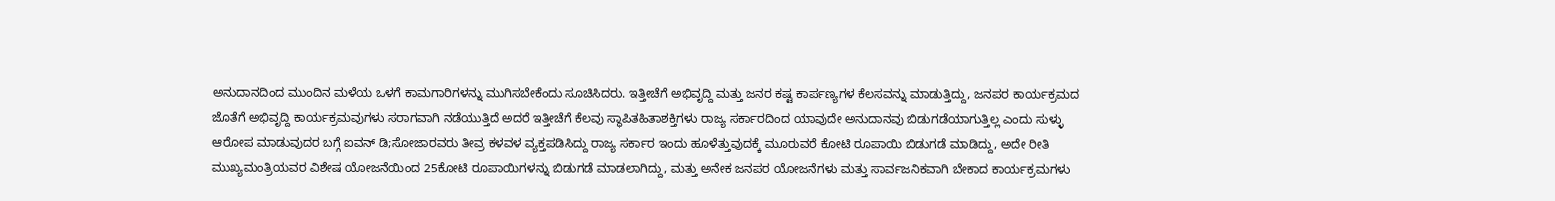ಅನುದಾನದಿಂದ ಮುಂದಿನ ಮಳೆಯ ಒಳಗೆ ಕಾಮಗಾರಿಗಳನ್ನು ಮುಗಿಸಬೇಕೆಂದು ಸೂಚಿಸಿದರು. ಇತ್ತೀಚೆಗೆ ಅಭಿವೃದ್ದಿ ಮತ್ತು ಜನರ ಕಷ್ಟ ಕಾರ್ಪಣ್ಯಗಳ ಕೆಲಸವನ್ನು ಮಾಡುತ್ತಿದ್ದು, ಜನಪರ ಕಾರ್ಯಕ್ರಮದ ಜೊತೆಗೆ ಅಭಿವೃದ್ದಿ ಕಾರ್ಯಕ್ರಮವುಗಳು ಸರಾಗವಾಗಿ ನಡೆಯುತ್ತಿದೆ ಅದರೆ ಇತ್ತೀಚೆಗೆ ಕೆಲವು ಸ್ಥಾಪಿತಹಿತಾಶಕ್ತಿಗಳು ರಾಜ್ಯ ಸರ್ಕಾರದಿಂದ ಯಾವುದೇ ಅನುದಾನವು ಬಿಡುಗಡೆಯಾಗುತ್ತಿಲ್ಲ ಎಂದು ಸುಳ್ಳು ಆರೋಪ ಮಾಡುವುದರ ಬಗ್ಗೆ ಐವನ್‌ ಡಿ;ಸೋಜಾರವರು ತೀವ್ರ ಕಳವಳ ವ್ಯಕ್ತಪಡಿಸಿದ್ದು ರಾಜ್ಯ ಸರ್ಕಾರ ಇಂದು ಹೂಳೆತ್ತುವುದಕ್ಕೆ ಮೂರುವರೆ ಕೋಟಿ ರೂಪಾಯಿ ಬಿಡುಗಡೆ ಮಾಡಿದ್ದು, ಅದೇ ರೀತಿ ಮುಖ್ಯಮಂತ್ರಿಯವರ ವಿಶೇಷ ಯೋಜನೆಯಿಂದ 25ಕೋಟಿ ರೂಪಾಯಿಗಳನ್ನು ಬಿಡುಗಡೆ ಮಾಡಲಾಗಿದ್ದು, ಮತ್ತು ಅನೇಕ ಜನಪರ ಯೋಜನೆಗಳು ಮತ್ತು ಸಾರ್ವಜನಿಕವಾಗಿ ಬೇಕಾದ ಕಾರ್ಯಕ್ರಮಗಳು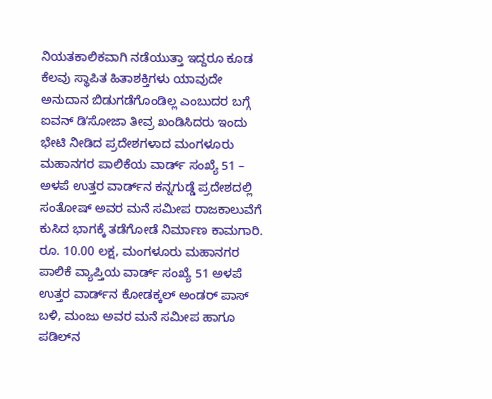ನಿಯತಕಾಲಿಕವಾಗಿ ನಡೆಯುತ್ತಾ ಇದ್ದರೂ ಕೂಡ ಕೆಲವು ಸ್ಥಾಪಿತ ಹಿತಾಶಕ್ತಿಗಳು ಯಾವುದೇ ಅನುದಾನ ಬಿಡುಗಡೆಗೊಂಡಿಲ್ಲ ಎಂಬುದರ ಬಗ್ಗೆ ಐವನ್‌ ಡಿʼಸೋಜಾ ತೀವ್ರ ಖಂಡಿಸಿದರು ಇಂದು ಭೇಟಿ ನೀಡಿದ ಪ್ರದೇಶಗಳಾದ ಮಂಗಳೂರು ಮಹಾನಗರ ಪಾಲಿಕೆಯ ವಾರ್ಡ್ ಸಂಖ್ಯೆ 51 – ಅಳಪೆ ಉತ್ತರ ವಾರ್ಡ್‌ನ ಕನ್ನಗುಡ್ಡೆ ಪ್ರದೇಶದಲ್ಲಿ ಸಂತೋಷ್ ಅವರ ಮನೆ ಸಮೀಪ ರಾಜಕಾಲುವೆಗೆ ಕುಸಿದ ಭಾಗಕ್ಕೆ ತಡೆಗೋಡೆ ನಿರ್ಮಾಣ ಕಾಮಗಾರಿ. ರೂ. 10.00 ಲಕ್ಷ, ಮಂಗಳೂರು ಮಹಾನಗರ ಪಾಲಿಕೆ ವ್ಯಾಪ್ತಿಯ ವಾರ್ಡ್ ಸಂಖ್ಯೆ 51 ಅಳಪೆ ಉತ್ತರ ವಾರ್ಡ್‌ನ ಕೋಡಕ್ಕಲ್ ಅಂಡರ್ ಪಾಸ್ ಬಳಿ, ಮಂಜು ಅವರ ಮನೆ ಸಮೀಪ ಹಾಗೂ ಪಡಿಲ್‌ನ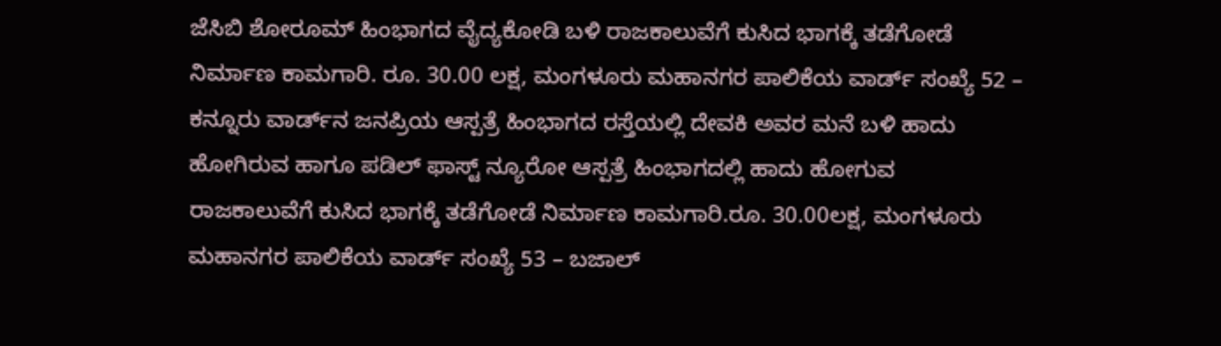ಜೆಸಿಬಿ ಶೋರೂಮ್ ಹಿಂಭಾಗದ ವೈದ್ಯಕೋಡಿ ಬಳಿ ರಾಜಕಾಲುವೆಗೆ ಕುಸಿದ ಭಾಗಕ್ಕೆ ತಡೆಗೋಡೆ ನಿರ್ಮಾಣ ಕಾಮಗಾರಿ. ರೂ. 30.00 ಲಕ್ಷ, ಮಂಗಳೂರು ಮಹಾನಗರ ಪಾಲಿಕೆಯ ವಾರ್ಡ್ ಸಂಖ್ಯೆ 52 – ಕನ್ನೂರು ವಾರ್ಡ್‌ನ ಜನಪ್ರಿಯ ಆಸ್ಪತ್ರೆ ಹಿಂಭಾಗದ ರಸ್ತೆಯಲ್ಲಿ ದೇವಕಿ ಅವರ ಮನೆ ಬಳಿ ಹಾದು ಹೋಗಿರುವ ಹಾಗೂ ಪಡಿಲ್ ಫಾಸ್ಟ್‌ ನ್ಯೂರೋ ಆಸ್ಪತ್ರೆ ಹಿಂಭಾಗದಲ್ಲಿ ಹಾದು ಹೋಗುವ ರಾಜಕಾಲುವೆಗೆ ಕುಸಿದ ಭಾಗಕ್ಕೆ ತಡೆಗೋಡೆ ನಿರ್ಮಾಣ ಕಾಮಗಾರಿ.ರೂ. 30.00ಲಕ್ಷ, ಮಂಗಳೂರು ಮಹಾನಗರ ಪಾಲಿಕೆಯ ವಾರ್ಡ್ ಸಂಖ್ಯೆ 53 – ಬಜಾಲ್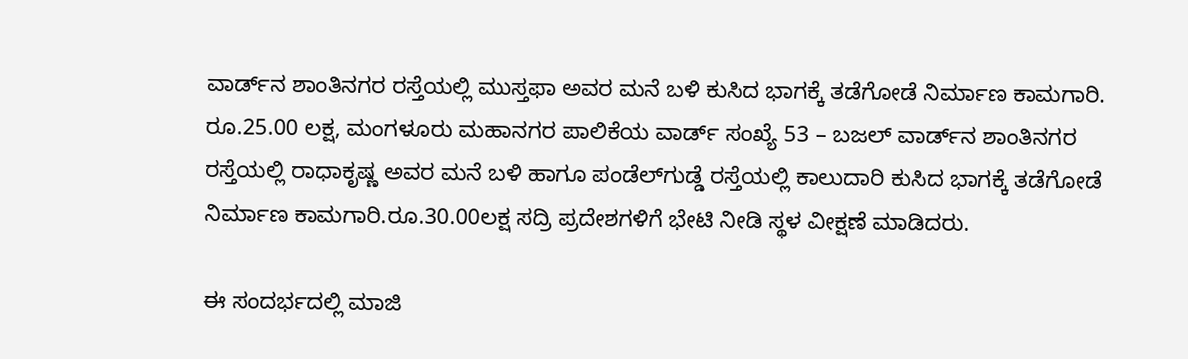ವಾರ್ಡ್‌ನ ಶಾಂತಿನಗರ ರಸ್ತೆಯಲ್ಲಿ ಮುಸ್ತಫಾ ಅವರ ಮನೆ ಬಳಿ ಕುಸಿದ ಭಾಗಕ್ಕೆ ತಡೆಗೋಡೆ ನಿರ್ಮಾಣ ಕಾಮಗಾರಿ. ರೂ.25.00 ಲಕ್ಷ, ಮಂಗಳೂರು ಮಹಾನಗರ ಪಾಲಿಕೆಯ ವಾರ್ಡ್ ಸಂಖ್ಯೆ 53 – ಬಜಲ್ ವಾರ್ಡ್‌ನ ಶಾಂತಿನಗರ ರಸ್ತೆಯಲ್ಲಿ ರಾಧಾಕೃಷ್ಣ ಅವರ ಮನೆ ಬಳಿ ಹಾಗೂ ಪಂಡೆಲ್‌ಗುಡ್ಡೆ ರಸ್ತೆಯಲ್ಲಿ ಕಾಲುದಾರಿ ಕುಸಿದ ಭಾಗಕ್ಕೆ ತಡೆಗೋಡೆ ನಿರ್ಮಾಣ ಕಾಮಗಾರಿ.ರೂ.30.00ಲಕ್ಷ ಸದ್ರಿ ಪ್ರದೇಶಗಳಿಗೆ ಭೇಟಿ ನೀಡಿ ಸ್ಥಳ ವೀಕ್ಷಣೆ ಮಾಡಿದರು.

ಈ ಸಂದರ್ಭದಲ್ಲಿ ಮಾಜಿ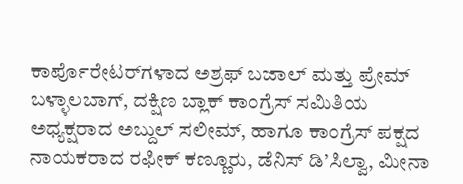ಕಾರ್ಪೊರೇಟರ್‌ಗಳಾದ ಅಶ್ರಫ್ ಬಜಾಲ್ ಮತ್ತು ಪ್ರೇಮ್ ಬಳ್ಳಾಲಬಾಗ್, ದಕ್ಷಿಣ ಬ್ಲಾಕ್ ಕಾಂಗ್ರೆಸ್ ಸಮಿತಿಯ ಅಧ್ಯಕ್ಷರಾದ ಅಬ್ದುಲ್ ಸಲೀಮ್, ಹಾಗೂ ಕಾಂಗ್ರೆಸ್ ಪಕ್ಷದ ನಾಯಕರಾದ ರಫೀಕ್ ಕಣ್ಣೂರು, ಡೆನಿಸ್ ಡಿ’ಸಿಲ್ವಾ, ಮೀನಾ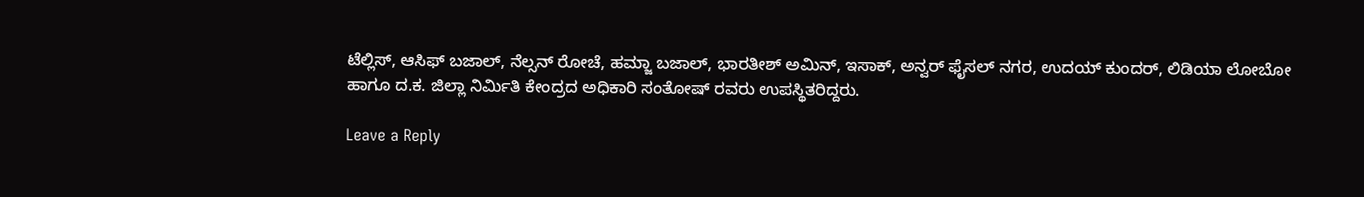ಟೆಲ್ಲಿಸ್, ಆಸಿಫ್ ಬಜಾಲ್, ನೆಲ್ಸನ್ ರೋಚೆ, ಹಮ್ಜಾ ಬಜಾಲ್, ಭಾರತೀಶ್ ಅಮಿನ್, ಇಸಾಕ್, ಅನ್ವರ್ ಫೈಸಲ್ ನಗರ, ಉದಯ್ ಕುಂದರ್, ಲಿಡಿಯಾ ಲೋಬೋ ಹಾಗೂ ದ.ಕ. ಜಿಲ್ಲಾ ನಿರ್ಮಿತಿ ಕೇಂದ್ರದ ಅಧಿಕಾರಿ ಸಂತೋಷ್ ರವರು ಉಪಸ್ಥಿತರಿದ್ದರು.

Leave a Reply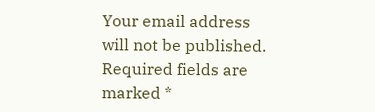Your email address will not be published. Required fields are marked *